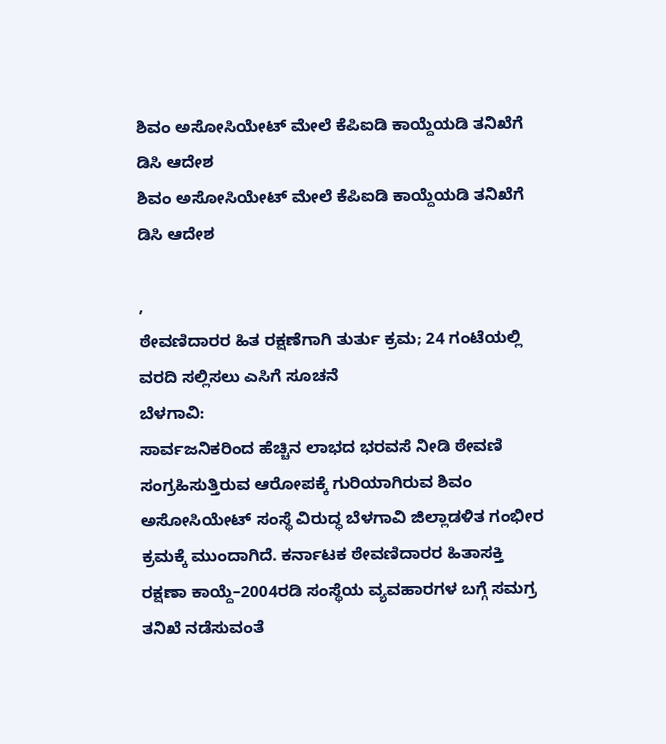ಶಿವಂ ಅಸೋಸಿಯೇಟ್ ಮೇಲೆ ಕೆಪಿಐಡಿ ಕಾಯ್ದೆಯಡಿ ತನಿಖೆಗೆ ಡಿಸಿ ಆದೇಶ
ಶಿವಂ ಅಸೋಸಿಯೇಟ್ ಮೇಲೆ ಕೆಪಿಐಡಿ ಕಾಯ್ದೆಯಡಿ ತನಿಖೆಗೆ ಡಿಸಿ ಆದೇಶ

,
ಠೇವಣಿದಾರರ ಹಿತ ರಕ್ಷಣೆಗಾಗಿ ತುರ್ತು ಕ್ರಮ; 24 ಗಂಟೆಯಲ್ಲಿ ವರದಿ ಸಲ್ಲಿಸಲು ಎಸಿಗೆ ಸೂಚನೆ
ಬೆಳಗಾವಿ:
ಸಾರ್ವಜನಿಕರಿಂದ ಹೆಚ್ಚಿನ ಲಾಭದ ಭರವಸೆ ನೀಡಿ ಠೇವಣಿ ಸಂಗ್ರಹಿಸುತ್ತಿರುವ ಆರೋಪಕ್ಕೆ ಗುರಿಯಾಗಿರುವ ಶಿವಂ ಅಸೋಸಿಯೇಟ್ ಸಂಸ್ಥೆ ವಿರುದ್ಧ ಬೆಳಗಾವಿ ಜಿಲ್ಲಾಡಳಿತ ಗಂಭೀರ ಕ್ರಮಕ್ಕೆ ಮುಂದಾಗಿದೆ. ಕರ್ನಾಟಕ ಠೇವಣಿದಾರರ ಹಿತಾಸಕ್ತಿ ರಕ್ಷಣಾ ಕಾಯ್ದೆ–2004ರಡಿ ಸಂಸ್ಥೆಯ ವ್ಯವಹಾರಗಳ ಬಗ್ಗೆ ಸಮಗ್ರ ತನಿಖೆ ನಡೆಸುವಂತೆ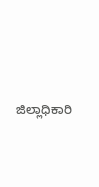ಜಿಲ್ಲಾಧಿಕಾರಿ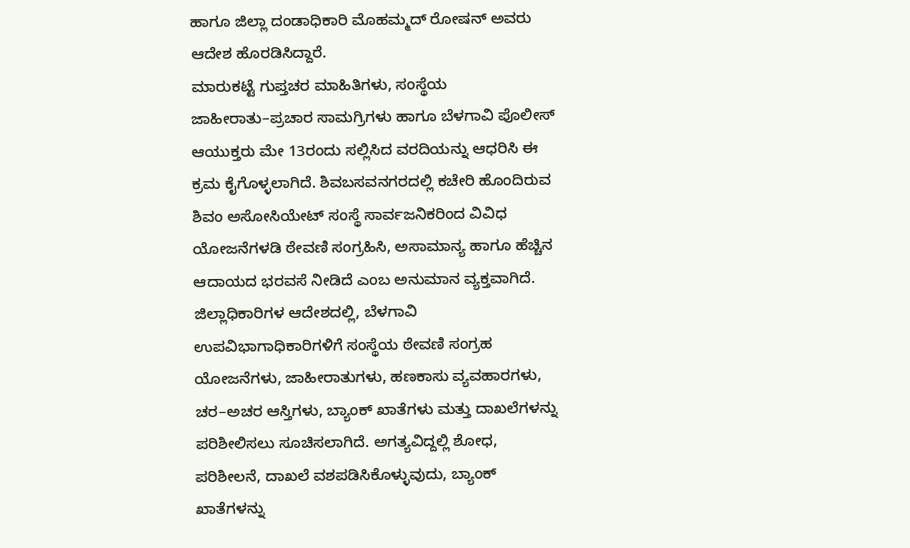ಹಾಗೂ ಜಿಲ್ಲಾ ದಂಡಾಧಿಕಾರಿ ಮೊಹಮ್ಮದ್ ರೋಷನ್ ಅವರು ಆದೇಶ ಹೊರಡಿಸಿದ್ದಾರೆ.
ಮಾರುಕಟ್ಟೆ ಗುಪ್ತಚರ ಮಾಹಿತಿಗಳು, ಸಂಸ್ಥೆಯ ಜಾಹೀರಾತು–ಪ್ರಚಾರ ಸಾಮಗ್ರಿಗಳು ಹಾಗೂ ಬೆಳಗಾವಿ ಪೊಲೀಸ್ ಆಯುಕ್ತರು ಮೇ 13ರಂದು ಸಲ್ಲಿಸಿದ ವರದಿಯನ್ನು ಆಧರಿಸಿ ಈ ಕ್ರಮ ಕೈಗೊಳ್ಳಲಾಗಿದೆ. ಶಿವಬಸವನಗರದಲ್ಲಿ ಕಚೇರಿ ಹೊಂದಿರುವ ಶಿವಂ ಅಸೋಸಿಯೇಟ್ ಸಂಸ್ಥೆ ಸಾರ್ವಜನಿಕರಿಂದ ವಿವಿಧ ಯೋಜನೆಗಳಡಿ ಠೇವಣಿ ಸಂಗ್ರಹಿಸಿ, ಅಸಾಮಾನ್ಯ ಹಾಗೂ ಹೆಚ್ಚಿನ ಆದಾಯದ ಭರವಸೆ ನೀಡಿದೆ ಎಂಬ ಅನುಮಾನ ವ್ಯಕ್ತವಾಗಿದೆ.
ಜಿಲ್ಲಾಧಿಕಾರಿಗಳ ಆದೇಶದಲ್ಲಿ, ಬೆಳಗಾವಿ ಉಪವಿಭಾಗಾಧಿಕಾರಿಗಳಿಗೆ ಸಂಸ್ಥೆಯ ಠೇವಣಿ ಸಂಗ್ರಹ ಯೋಜನೆಗಳು, ಜಾಹೀರಾತುಗಳು, ಹಣಕಾಸು ವ್ಯವಹಾರಗಳು, ಚರ–ಅಚರ ಆಸ್ತಿಗಳು, ಬ್ಯಾಂಕ್ ಖಾತೆಗಳು ಮತ್ತು ದಾಖಲೆಗಳನ್ನು ಪರಿಶೀಲಿಸಲು ಸೂಚಿಸಲಾಗಿದೆ. ಅಗತ್ಯವಿದ್ದಲ್ಲಿ ಶೋಧ, ಪರಿಶೀಲನೆ, ದಾಖಲೆ ವಶಪಡಿಸಿಕೊಳ್ಳುವುದು, ಬ್ಯಾಂಕ್ ಖಾತೆಗಳನ್ನು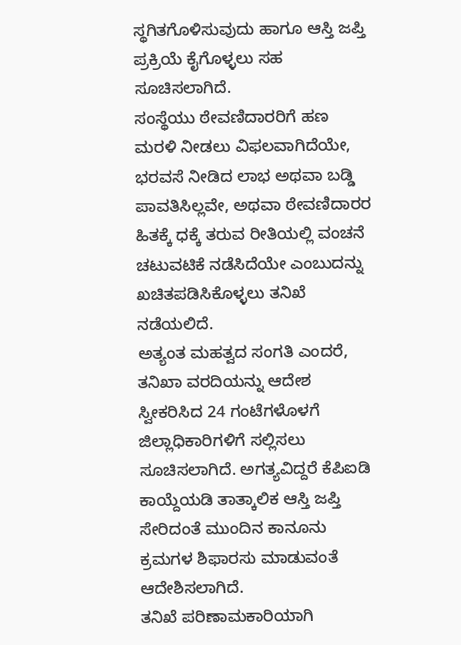ಸ್ಥಗಿತಗೊಳಿಸುವುದು ಹಾಗೂ ಆಸ್ತಿ ಜಪ್ತಿ ಪ್ರಕ್ರಿಯೆ ಕೈಗೊಳ್ಳಲು ಸಹ ಸೂಚಿಸಲಾಗಿದೆ.
ಸಂಸ್ಥೆಯು ಠೇವಣಿದಾರರಿಗೆ ಹಣ ಮರಳಿ ನೀಡಲು ವಿಫಲವಾಗಿದೆಯೇ, ಭರವಸೆ ನೀಡಿದ ಲಾಭ ಅಥವಾ ಬಡ್ಡಿ ಪಾವತಿಸಿಲ್ಲವೇ, ಅಥವಾ ಠೇವಣಿದಾರರ ಹಿತಕ್ಕೆ ಧಕ್ಕೆ ತರುವ ರೀತಿಯಲ್ಲಿ ವಂಚನೆ ಚಟುವಟಿಕೆ ನಡೆಸಿದೆಯೇ ಎಂಬುದನ್ನು ಖಚಿತಪಡಿಸಿಕೊಳ್ಳಲು ತನಿಖೆ ನಡೆಯಲಿದೆ.
ಅತ್ಯಂತ ಮಹತ್ವದ ಸಂಗತಿ ಎಂದರೆ, ತನಿಖಾ ವರದಿಯನ್ನು ಆದೇಶ ಸ್ವೀಕರಿಸಿದ 24 ಗಂಟೆಗಳೊಳಗೆ ಜಿಲ್ಲಾಧಿಕಾರಿಗಳಿಗೆ ಸಲ್ಲಿಸಲು ಸೂಚಿಸಲಾಗಿದೆ. ಅಗತ್ಯವಿದ್ದರೆ ಕೆಪಿಐಡಿ ಕಾಯ್ದೆಯಡಿ ತಾತ್ಕಾಲಿಕ ಆಸ್ತಿ ಜಪ್ತಿ ಸೇರಿದಂತೆ ಮುಂದಿನ ಕಾನೂನು ಕ್ರಮಗಳ ಶಿಫಾರಸು ಮಾಡುವಂತೆ ಆದೇಶಿಸಲಾಗಿದೆ.
ತನಿಖೆ ಪರಿಣಾಮಕಾರಿಯಾಗಿ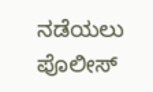ನಡೆಯಲು ಪೊಲೀಸ್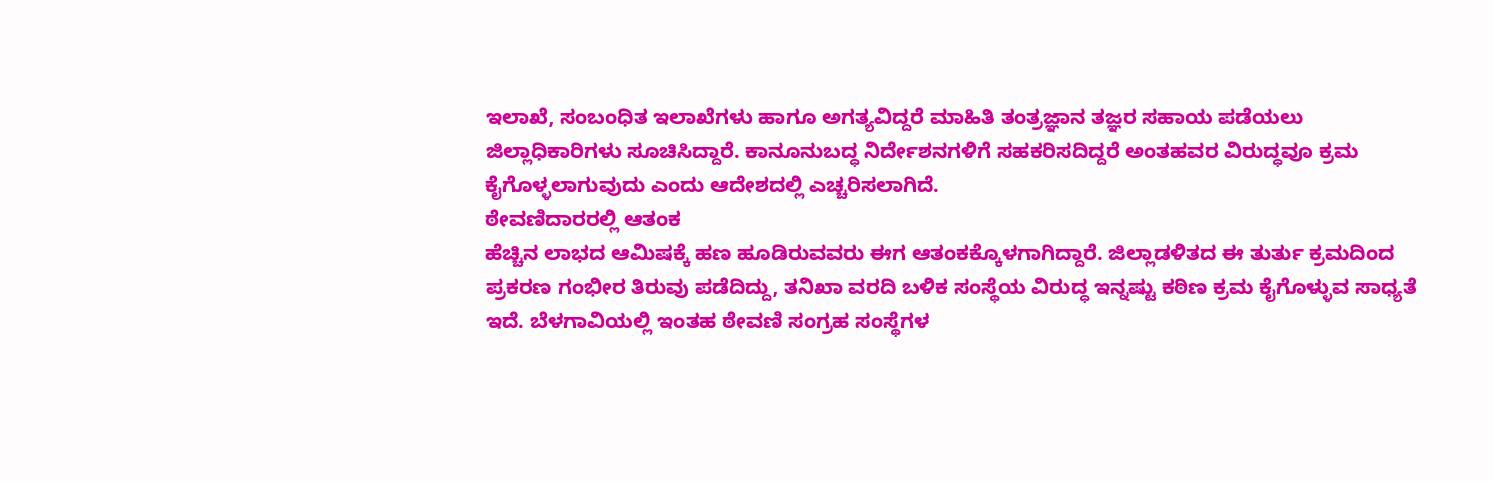ಇಲಾಖೆ, ಸಂಬಂಧಿತ ಇಲಾಖೆಗಳು ಹಾಗೂ ಅಗತ್ಯವಿದ್ದರೆ ಮಾಹಿತಿ ತಂತ್ರಜ್ಞಾನ ತಜ್ಞರ ಸಹಾಯ ಪಡೆಯಲು ಜಿಲ್ಲಾಧಿಕಾರಿಗಳು ಸೂಚಿಸಿದ್ದಾರೆ. ಕಾನೂನುಬದ್ಧ ನಿರ್ದೇಶನಗಳಿಗೆ ಸಹಕರಿಸದಿದ್ದರೆ ಅಂತಹವರ ವಿರುದ್ಧವೂ ಕ್ರಮ ಕೈಗೊಳ್ಳಲಾಗುವುದು ಎಂದು ಆದೇಶದಲ್ಲಿ ಎಚ್ಚರಿಸಲಾಗಿದೆ.
ಠೇವಣಿದಾರರಲ್ಲಿ ಆತಂಕ
ಹೆಚ್ಚಿನ ಲಾಭದ ಆಮಿಷಕ್ಕೆ ಹಣ ಹೂಡಿರುವವರು ಈಗ ಆತಂಕಕ್ಕೊಳಗಾಗಿದ್ದಾರೆ. ಜಿಲ್ಲಾಡಳಿತದ ಈ ತುರ್ತು ಕ್ರಮದಿಂದ ಪ್ರಕರಣ ಗಂಭೀರ ತಿರುವು ಪಡೆದಿದ್ದು, ತನಿಖಾ ವರದಿ ಬಳಿಕ ಸಂಸ್ಥೆಯ ವಿರುದ್ಧ ಇನ್ನಷ್ಟು ಕಠಿಣ ಕ್ರಮ ಕೈಗೊಳ್ಳುವ ಸಾಧ್ಯತೆ ಇದೆ. ಬೆಳಗಾವಿಯಲ್ಲಿ ಇಂತಹ ಠೇವಣಿ ಸಂಗ್ರಹ ಸಂಸ್ಥೆಗಳ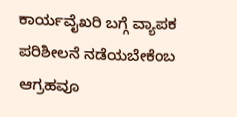ಕಾರ್ಯವೈಖರಿ ಬಗ್ಗೆ ವ್ಯಾಪಕ ಪರಿಶೀಲನೆ ನಡೆಯಬೇಕೆಂಬ ಆಗ್ರಹವೂ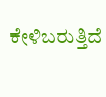ಕೇಳಿಬರುತ್ತಿದೆ